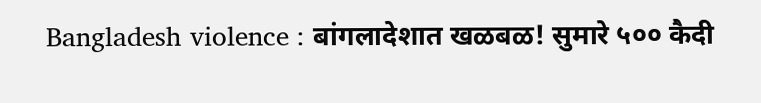Bangladesh violence : बांगलादेशात खळबळ! सुमारे ५०० कैदी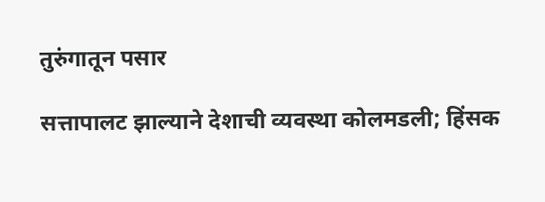तुरुंगातून पसार

सत्तापालट झाल्याने देशाची व्यवस्था कोलमडली; हिंसक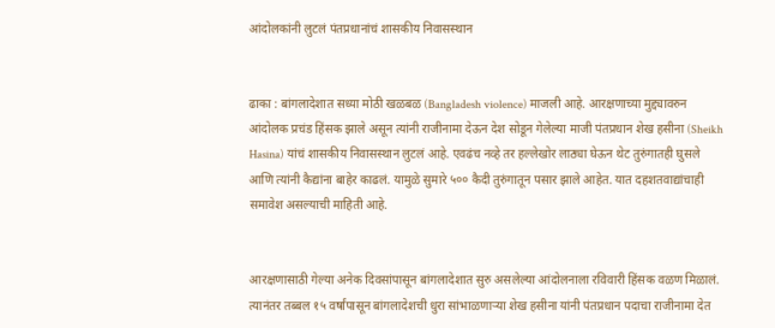आंदोलकांनी लुटलं पंतप्रधानांचं शासकीय निवासस्थान


ढाका : बांगलादेशात सध्या मोठी खळबळ (Bangladesh violence) माजली आहे. आरक्षणाच्या मुद्द्यावरुन आंदोलक प्रचंड हिंसक झाले असून त्यांनी राजीनामा देऊन देश सोडून गेलेल्या माजी पंतप्रधान शेख हसीना (Sheikh Hasina) यांचं शासकीय निवासस्थान लुटलं आहे. एवढंच नव्हे तर हल्लेखोर लाठ्या घेऊन थेट तुरुंगातही घुसले आणि त्यांनी कैद्यांना बाहेर काढलं. यामुळे सुमारे ५०० कैदी तुरुंगातून पसार झाले आहेत. यात दहशतवाद्यांचाही समावेश असल्याची माहिती आहे.


आरक्षणासाठी गेल्या अनेक दिवसांपासून बांगलादेशात सुरु असलेल्या आंदोलनाला रविवारी हिंसक वळण मिळालं. त्यानंतर तब्बल १५ वर्षांपासून बांगलादेशची धुरा सांभाळणाऱ्या शेख हसीना यांनी पंतप्रधान पदाचा राजीनामा देत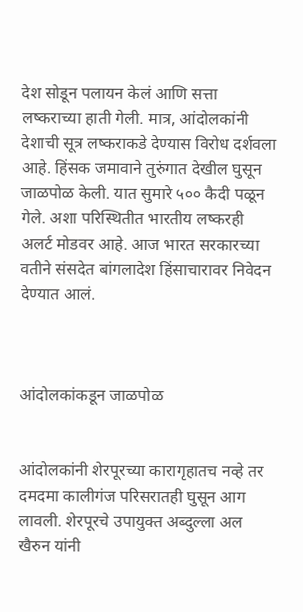देश सोडून पलायन केलं आणि सत्ता लष्कराच्या हाती गेली. मात्र, आंदोलकांनी देशाची सूत्र लष्कराकडे देण्यास विरोध दर्शवला आहे. हिंसक जमावाने तुरुंगात देखील घुसून जाळपोळ केली. यात सुमारे ५०० कैदी पळून गेले. अशा परिस्थितीत भारतीय लष्करही अलर्ट मोडवर आहे. आज भारत सरकारच्या वतीने संसदेत बांगलादेश हिंसाचारावर निवेदन देण्यात आलं.



आंदोलकांकडून जाळपोळ


आंदोलकांनी शेरपूरच्या कारागृहातच नव्हे तर दमदमा कालीगंज परिसरातही घुसून आग लावली. शेरपूरचे उपायुक्त अब्दुल्ला अल खैरुन यांनी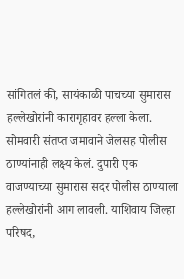सांगितलं की, सायंकाळी पाचच्या सुमारास हल्लेखोरांनी कारागृहावर हल्ला केला. सोमवारी संतप्त जमावाने जेलसह पोलीस ठाण्यांनाही लक्ष्य केलं. दुपारी एक वाजण्याच्या सुमारास सदर पोलीस ठाण्याला हल्लेखोरांनी आग लावली. याशिवाय जिल्हा परिषद,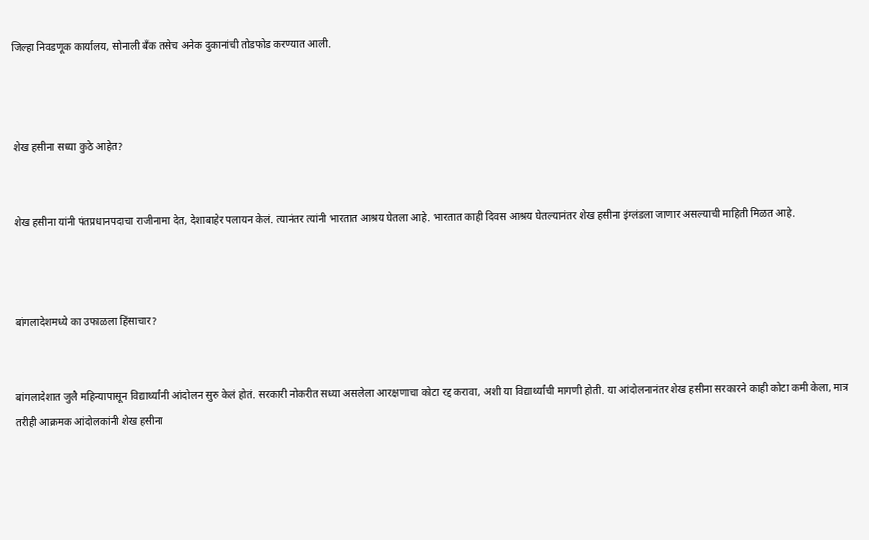जिल्हा निवडणूक कार्यालय, सोनाली बँक तसेच अनेक दुकानांची तोडफोड करण्यात आली.



शेख हसीना सध्या कुठे आहेत?


शेख हसीना यांनी पंतप्रधानपदाचा राजीनामा देत, देशाबाहेर पलायन केलं. त्यानंतर त्यांनी भारतात आश्रय घेतला आहे. भारतात काही दिवस आश्रय घेतल्यानंतर शेख हसीना इंग्लंडला जाणार असल्याची माहिती मिळत आहे.



बांगलादेशमध्ये का उफाळला हिंसाचार?


बांगलादेशात जुलै महिन्यापासून विद्यार्थ्यांनी आंदोलन सुरु केलं होतं. सरकारी नोकरीत सध्या असलेला आरक्षणाचा कोटा रद्द करावा, अशी या विद्यार्थ्यांची मागणी होती. या आंदोलनानंतर शेख हसीना सरकारने काही कोटा कमी केला, मात्र तरीही आक्रमक आंदोलकांनी शेख हसीना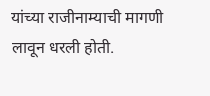यांच्या राजीनाम्याची मागणी लावून धरली होती.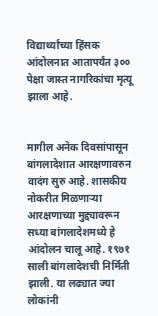विद्यार्थ्यांच्या हिंसक आंदोलनात आतापर्यंत ३०० पेक्षा जास्त नागरिकांचा मृत्यू झाला आहे.


मागील अनेक दिवसांपासून बांगलादेशात आरक्षणावरुन वादंग सुरु आहे. शासकीय नोकरीत मिळणाऱ्या आरक्षणाच्या मुद्द्यावरून सध्या बांगलादेशमध्ये हे आंदोलन चालू आहे. १९७१ साली बांगलादेशची निर्मिती झाली. या लढ्यात ज्या लोकांनी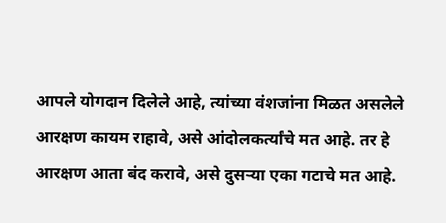आपले योगदान दिलेले आहे, त्यांच्या वंशजांना मिळत असलेले आरक्षण कायम राहावे, असे आंदोलकर्त्यांचे मत आहे. तर हे आरक्षण आता बंद करावे, असे दुसऱ्या एका गटाचे मत आहे.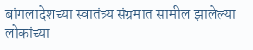बांगलादेशच्या स्वातंत्र्य संग्रमात सामील झालेल्या लोकांच्या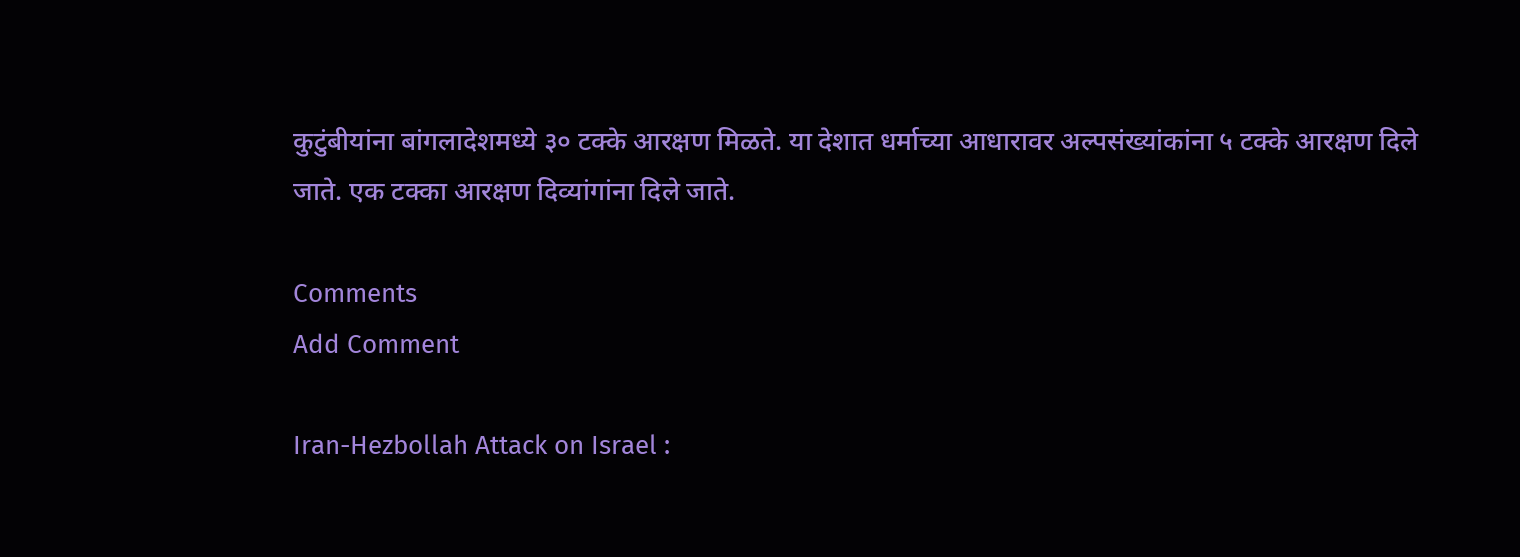कुटुंबीयांना बांगलादेशमध्ये ३० टक्के आरक्षण मिळते. या देशात धर्माच्या आधारावर अल्पसंख्यांकांना ५ टक्के आरक्षण दिले जाते. एक टक्का आरक्षण दिव्यांगांना दिले जाते.

Comments
Add Comment

Iran-Hezbollah Attack on Israel :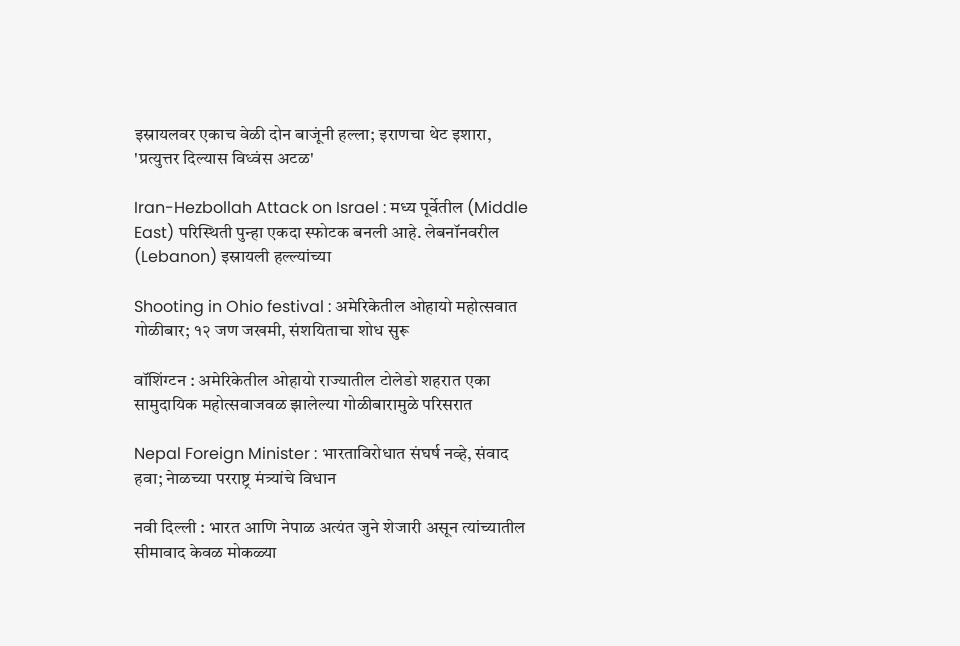इस्रायलवर एकाच वेळी दोन बाजूंनी हल्ला; इराणचा थेट इशारा, 'प्रत्युत्तर दिल्यास विध्वंस अटळ'

Iran-Hezbollah Attack on Israel : मध्य पूर्वेतील (Middle East) परिस्थिती पुन्हा एकदा स्फोटक बनली आहे. लेबनॉनवरील (Lebanon) इस्रायली हल्ल्यांच्या

Shooting in Ohio festival : अमेरिकेतील ओहायो महोत्सवात गोळीबार; १२ जण जखमी, संशयिताचा शोध सुरू

वॉशिंग्टन : अमेरिकेतील ओहायो राज्यातील टोलेडो शहरात एका सामुदायिक महोत्सवाजवळ झालेल्या गोळीबारामुळे परिसरात

Nepal Foreign Minister : भारताविरोधात संघर्ष नव्हे, संवाद हवा; नेाळच्या परराष्ट्र मंत्र्यांचे विधान

नवी दिल्ली : भारत आणि नेपाळ अत्यंत जुने शेजारी असून त्यांच्यातील सीमावाद केवळ मोकळ्या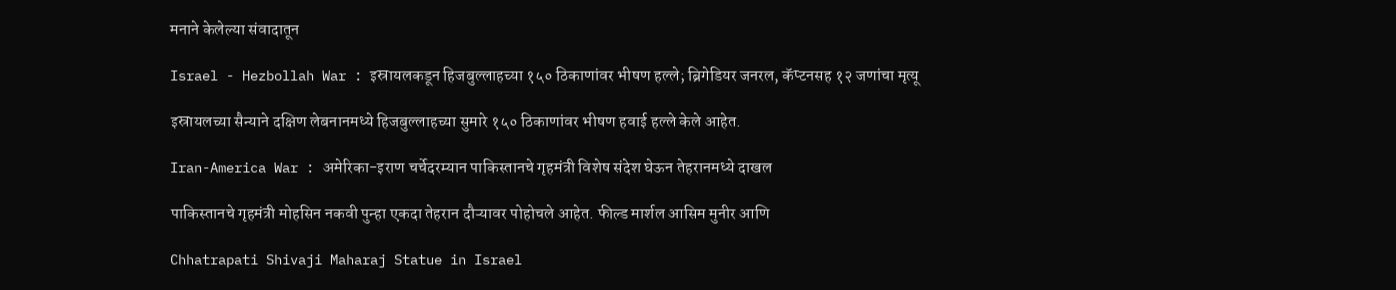मनाने केलेल्या संवादातून

Israel - Hezbollah War : इस्रायलकडून हिजबुल्लाहच्या १५० ठिकाणांवर भीषण हल्ले; ब्रिगेडियर जनरल, कॅप्टनसह १२ जणांचा मृत्यू

इस्रायलच्या सैन्याने दक्षिण लेबनानमध्ये हिजबुल्लाहच्या सुमारे १५० ठिकाणांवर भीषण हवाई हल्ले केले आहेत.

Iran-America War : अमेरिका-इराण चर्चेदरम्यान पाकिस्तानचे गृहमंत्री विशेष संदेश घेऊन तेहरानमध्ये दाखल

पाकिस्तानचे गृहमंत्री मोहसिन नकवी पुन्हा एकदा तेहरान दौऱ्यावर पोहोचले आहेत. फील्ड मार्शल आसिम मुनीर आणि

Chhatrapati Shivaji Maharaj Statue in Israel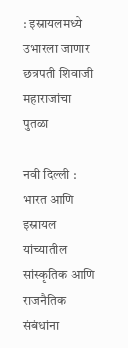: इस्रायलमध्ये उभारला जाणार छत्रपती शिवाजी महाराजांचा पुतळा

नवी दिल्ली : भारत आणि इस्रायल यांच्यातील सांस्कृतिक आणि राजनैतिक संबंधांना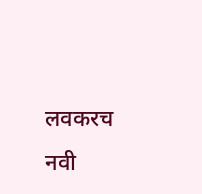लवकरच नवी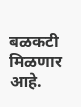बळकटी मिळणार आहे.